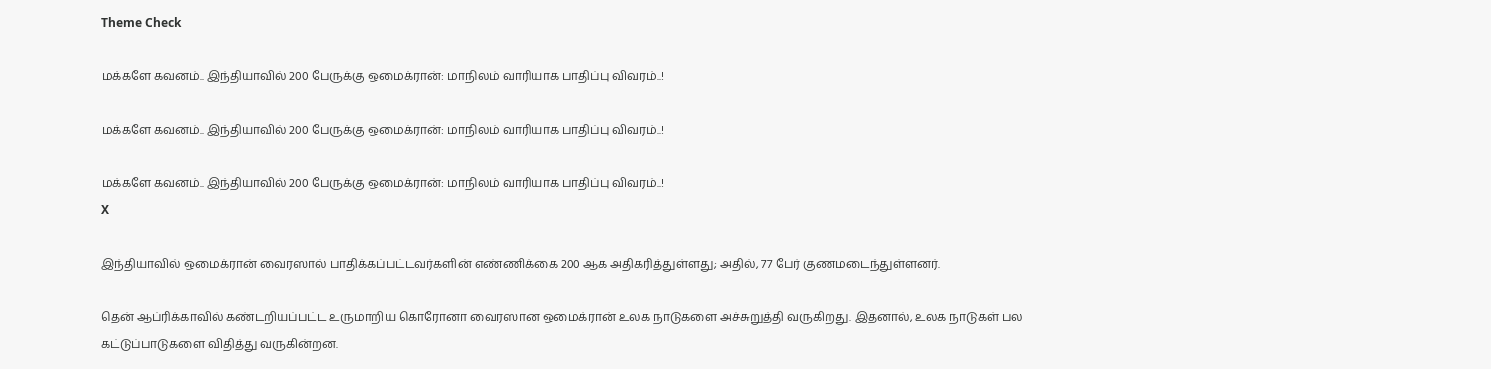Theme Check

மக்களே கவனம்.. இந்தியாவில் 200 பேருக்கு ஒமைக்ரான்: மாநிலம் வாரியாக பாதிப்பு விவரம்..!

மக்களே கவனம்.. இந்தியாவில் 200 பேருக்கு ஒமைக்ரான்: மாநிலம் வாரியாக பாதிப்பு விவரம்..!

மக்களே கவனம்.. இந்தியாவில் 200 பேருக்கு ஒமைக்ரான்: மாநிலம் வாரியாக பாதிப்பு விவரம்..!
X

இந்தியாவில் ஒமைக்ரான் வைரஸால் பாதிக்கப்பட்டவர்களின் எண்ணிக்கை 200 ஆக அதிகரித்துள்ளது; அதில், 77 பேர் குணமடைந்துள்ளனர்.

தென் ஆப்ரிக்காவில் கண்டறியப்பட்ட உருமாறிய கொரோனா வைரஸான ஒமைக்ரான் உலக நாடுகளை அச்சுறுத்தி வருகிறது. இதனால், உலக நாடுகள் பல கட்டுப்பாடுகளை விதித்து வருகின்றன.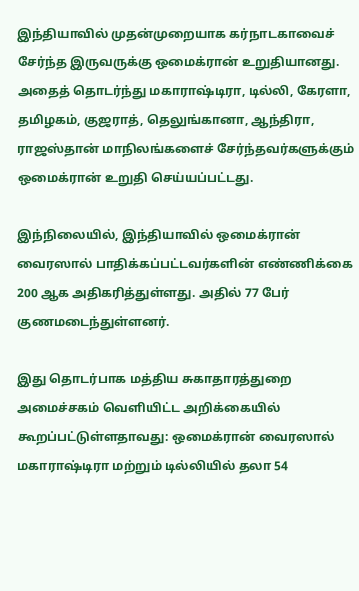இந்தியாவில் முதன்முறையாக கர்நாடகாவைச் சேர்ந்த இருவருக்கு ஒமைக்ரான் உறுதியானது. அதைத் தொடர்ந்து மகாராஷ்டிரா, டில்லி, கேரளா, தமிழகம், குஜராத், தெலுங்கானா, ஆந்திரா, ராஜஸ்தான் மாநிலங்களைச் சேர்ந்தவர்களுக்கும் ஒமைக்ரான் உறுதி செய்யப்பட்டது.

இந்நிலையில், இந்தியாவில் ஒமைக்ரான் வைரஸால் பாதிக்கப்பட்டவர்களின் எண்ணிக்கை 200 ஆக அதிகரித்துள்ளது. அதில் 77 பேர் குணமடைந்துள்ளனர்.

இது தொடர்பாக மத்திய சுகாதாரத்துறை அமைச்சகம் வெளியிட்ட அறிக்கையில் கூறப்பட்டுள்ளதாவது: ஒமைக்ரான் வைரஸால் மகாராஷ்டிரா மற்றும் டில்லியில் தலா 54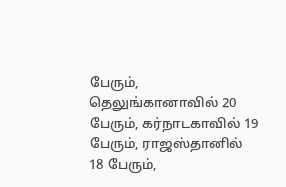பேரும், தெலுங்கானாவில் 20 பேரும், கர்நாடகாவில் 19 பேரும், ராஜஸ்தானில் 18 பேரும்,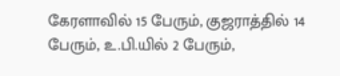கேரளாவில் 15 பேரும், குஜராத்தில் 14 பேரும், உ.பி.யில் 2 பேரும்,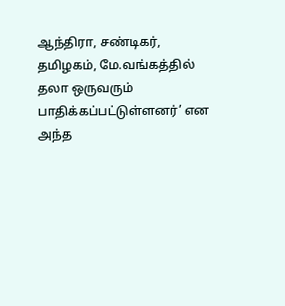ஆந்திரா, சண்டிகர், தமிழகம், மே.வங்கத்தில் தலா ஒருவரும் பாதிக்கப்பட்டுள்ளனர்’ என அந்த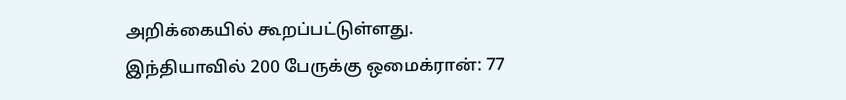அறிக்கையில் கூறப்பட்டுள்ளது.
இந்தியாவில் 200 பேருக்கு ஒமைக்ரான்: 77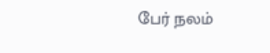பேர் நலம்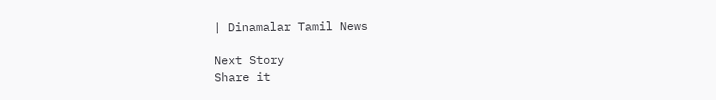| Dinamalar Tamil News

Next Story
Share it